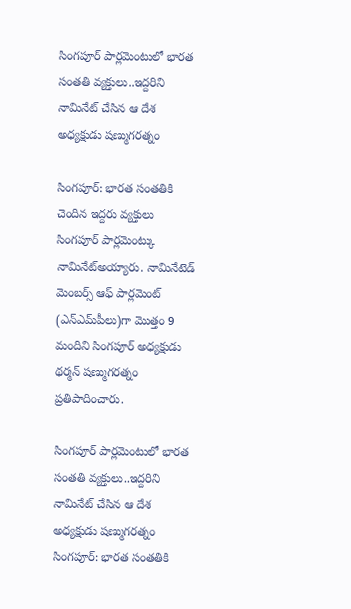సింగపూర్ పార్లమెంటులో భారత సంతతి వ్యక్తులు..ఇద్దరిని నామినేట్ చేసిన ఆ దేశ అధ్యక్షుడు షణ్ముగరత్నం

సింగపూర్‌‌‌‌‌‌‌‌: భారత సంతతికి చెందిన ఇద్దరు వ్యక్తులు సింగపూర్‌‌‌‌‌‌‌‌ పార్లమెంట్కు నామినేట్అయ్యారు. నామినేటెడ్ మెంబర్స్ ఆఫ్ పార్లమెంట్ (ఎన్‌‌‌‌‌‌‌‌ఎమ్‌‌‌‌‌‌‌‌పీలు)గా మొత్తం 9 మందిని సింగపూర్‌‌‌‌‌‌‌‌ అధ్యక్షుడు థర్మన్ షణ్ముగరత్నం ప్రతిపాదించారు.

సింగపూర్ పార్లమెంటులో భారత సంతతి వ్యక్తులు..ఇద్దరిని నామినేట్ చేసిన ఆ దేశ అధ్యక్షుడు షణ్ముగరత్నం
సింగపూర్‌‌‌‌‌‌‌‌: భారత సంతతికి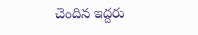చెందిన ఇద్దరు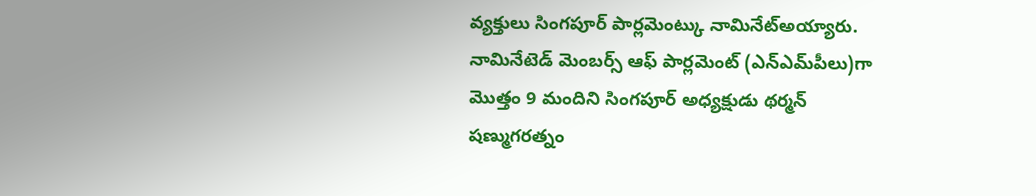వ్యక్తులు సింగపూర్‌‌‌‌‌‌‌‌ పార్లమెంట్కు నామినేట్అయ్యారు. నామినేటెడ్ మెంబర్స్ ఆఫ్ పార్లమెంట్ (ఎన్‌‌‌‌‌‌‌‌ఎమ్‌‌‌‌‌‌‌‌పీలు)గా మొత్తం 9 మందిని సింగపూర్‌‌‌‌‌‌‌‌ అధ్యక్షుడు థర్మన్ షణ్ముగరత్నం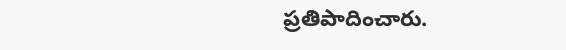ప్రతిపాదించారు.